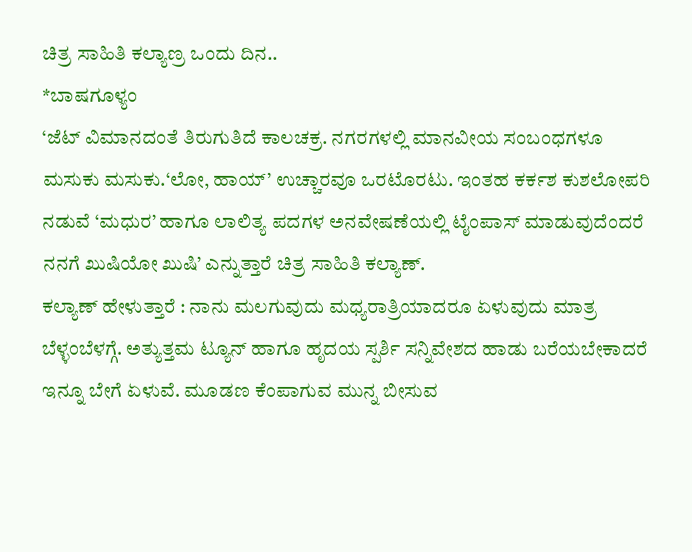ಚಿತ್ರ ಸಾಹಿತಿ ಕಲ್ಯಾಣ್ರ ಒಂದು ದಿನ..
*ಬಾಷಗೂಳ್ಯಂ
‘ಜೆಟ್ ವಿಮಾನದಂತೆ ತಿರುಗುತಿದೆ ಕಾಲಚಕ್ರ. ನಗರಗಳಲ್ಲಿ ಮಾನವೀಯ ಸಂಬಂಧಗಳೂ ಮಸುಕು ಮಸುಕು.‘ಲೋ, ಹಾಯ್’ ಉಚ್ಚಾರವೂ ಒರಟೊರಟು. ಇಂತಹ ಕರ್ಕಶ ಕುಶಲೋಪರಿ ನಡುವೆ ‘ಮಧುರ’ ಹಾಗೂ ಲಾಲಿತ್ಯ ಪದಗಳ ಅನವೇಷಣೆಯಲ್ಲಿ ಟೈಂಪಾಸ್ ಮಾಡುವುದೆಂದರೆ ನನಗೆ ಖುಷಿಯೋ ಖುಷಿ’ ಎನ್ನುತ್ತಾರೆ ಚಿತ್ರ ಸಾಹಿತಿ ಕಲ್ಯಾಣ್.
ಕಲ್ಯಾಣ್ ಹೇಳುತ್ತಾರೆ : ನಾನು ಮಲಗುವುದು ಮಧ್ಯರಾತ್ರಿಯಾದರೂ ಏಳುವುದು ಮಾತ್ರ ಬೆಳ್ಳಂಬೆಳಗ್ಗೆ. ಅತ್ಯುತ್ತಮ ಟ್ಯೂನ್ ಹಾಗೂ ಹೃದಯ ಸ್ಪರ್ಶಿ ಸನ್ನಿವೇಶದ ಹಾಡು ಬರೆಯಬೇಕಾದರೆ ಇನ್ನೂ ಬೇಗೆ ಏಳುವೆ. ಮೂಡಣ ಕೆಂಪಾಗುವ ಮುನ್ನ ಬೀಸುವ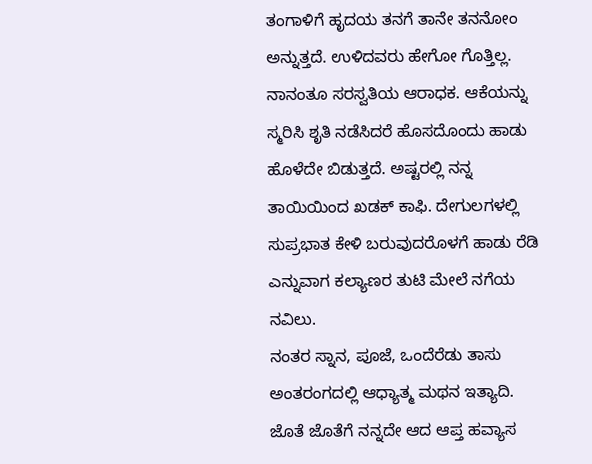ತಂಗಾಳಿಗೆ ಹೃದಯ ತನಗೆ ತಾನೇ ತನನೋಂ ಅನ್ನುತ್ತದೆ. ಉಳಿದವರು ಹೇಗೋ ಗೊತ್ತಿಲ್ಲ. ನಾನಂತೂ ಸರಸ್ವತಿಯ ಆರಾಧಕ. ಆಕೆಯನ್ನು ಸ್ಮರಿಸಿ ಶೃತಿ ನಡೆಸಿದರೆ ಹೊಸದೊಂದು ಹಾಡು ಹೊಳೆದೇ ಬಿಡುತ್ತದೆ. ಅಷ್ಟರಲ್ಲಿ ನನ್ನ ತಾಯಿಯಿಂದ ಖಡಕ್ ಕಾಫಿ. ದೇಗುಲಗಳಲ್ಲಿ ಸುಪ್ರಭಾತ ಕೇಳಿ ಬರುವುದರೊಳಗೆ ಹಾಡು ರೆಡಿ ಎನ್ನುವಾಗ ಕಲ್ಯಾಣರ ತುಟಿ ಮೇಲೆ ನಗೆಯ ನವಿಲು.
ನಂತರ ಸ್ನಾನ, ಪೂಜೆ, ಒಂದೆರೆಡು ತಾಸು ಅಂತರಂಗದಲ್ಲಿ ಆಧ್ಯಾತ್ಮ ಮಥನ ಇತ್ಯಾದಿ. ಜೊತೆ ಜೊತೆಗೆ ನನ್ನದೇ ಆದ ಆಪ್ತ ಹವ್ಯಾಸ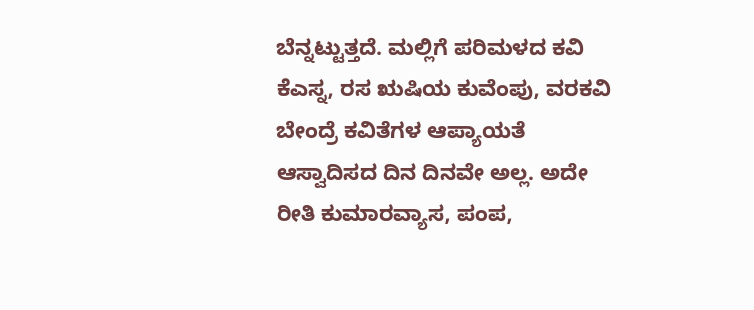ಬೆನ್ನಟ್ಟುತ್ತದೆ. ಮಲ್ಲಿಗೆ ಪರಿಮಳದ ಕವಿ ಕೆಎಸ್ನ, ರಸ ಋಷಿಯ ಕುವೆಂಪು, ವರಕವಿ ಬೇಂದ್ರೆ ಕವಿತೆಗಳ ಆಪ್ಯಾಯತೆ ಆಸ್ವಾದಿಸದ ದಿನ ದಿನವೇ ಅಲ್ಲ. ಅದೇ ರೀತಿ ಕುಮಾರವ್ಯಾಸ, ಪಂಪ,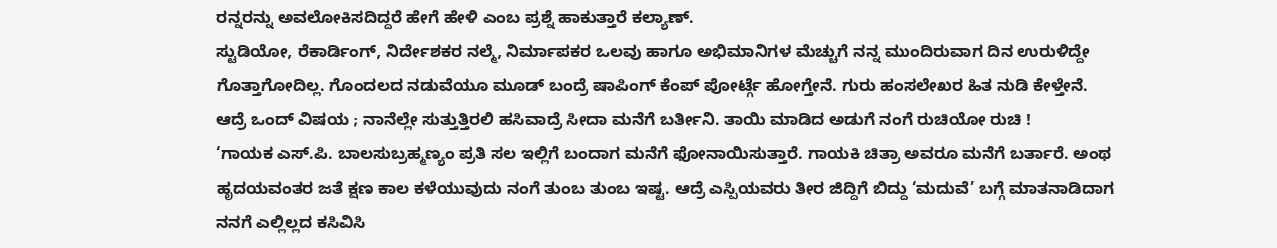ರನ್ನರನ್ನು ಅವಲೋಕಿಸದಿದ್ದರೆ ಹೇಗೆ ಹೇಳಿ ಎಂಬ ಪ್ರಶ್ನೆ ಹಾಕುತ್ತಾರೆ ಕಲ್ಯಾಣ್.
ಸ್ಟುಡಿಯೋ, ರೆಕಾರ್ಡಿಂಗ್, ನಿರ್ದೇಶಕರ ನಲ್ಮೆ, ನಿರ್ಮಾಪಕರ ಒಲವು ಹಾಗೂ ಅಭಿಮಾನಿಗಳ ಮೆಚ್ಚುಗೆ ನನ್ನ ಮುಂದಿರುವಾಗ ದಿನ ಉರುಳಿದ್ದೇ ಗೊತ್ತಾಗೋದಿಲ್ಲ. ಗೊಂದಲದ ನಡುವೆಯೂ ಮೂಡ್ ಬಂದ್ರೆ ಷಾಪಿಂಗ್ ಕೆಂಪ್ ಪೋರ್ಟ್ಗೆ ಹೋಗ್ತೇನೆ. ಗುರು ಹಂಸಲೇಖರ ಹಿತ ನುಡಿ ಕೇಳ್ತೇನೆ. ಆದ್ರೆ ಒಂದ್ ವಿಷಯ ; ನಾನೆಲ್ಲೇ ಸುತ್ತುತ್ತಿರಲಿ ಹಸಿವಾದ್ರೆ ಸೀದಾ ಮನೆಗೆ ಬರ್ತೀನಿ. ತಾಯಿ ಮಾಡಿದ ಅಡುಗೆ ನಂಗೆ ರುಚಿಯೋ ರುಚಿ !
‘ಗಾಯಕ ಎಸ್.ಪಿ. ಬಾಲಸುಬ್ರಹ್ಮಣ್ಯಂ ಪ್ರತಿ ಸಲ ಇಲ್ಲಿಗೆ ಬಂದಾಗ ಮನೆಗೆ ಫೋನಾಯಿಸುತ್ತಾರೆ. ಗಾಯಕಿ ಚಿತ್ರಾ ಅವರೂ ಮನೆಗೆ ಬರ್ತಾರೆ. ಅಂಥ ಹೃದಯವಂತರ ಜತೆ ಕ್ಷಣ ಕಾಲ ಕಳೆಯುವುದು ನಂಗೆ ತುಂಬ ತುಂಬ ಇಷ್ಟ. ಆದ್ರೆ ಎಸ್ಪಿಯವರು ತೀರ ಜಿದ್ದಿಗೆ ಬಿದ್ದು ‘ಮದುವೆ’ ಬಗ್ಗೆ ಮಾತನಾಡಿದಾಗ ನನಗೆ ಎಲ್ಲಿಲ್ಲದ ಕಸಿವಿಸಿ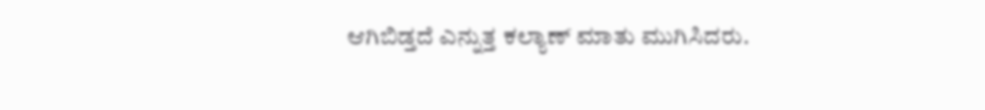ಆಗಿಬಿಡ್ತದೆ ಎನ್ನುತ್ತ ಕಲ್ಯಾಣ್ ಮಾತು ಮುಗಿಸಿದರು.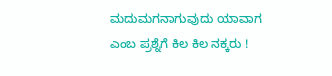ಮದುಮಗನಾಗುವುದು ಯಾವಾಗ ಎಂಬ ಪ್ರಶ್ನೆಗೆ ಕಿಲ ಕಿಲ ನಕ್ಕರು !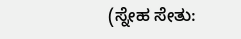(ಸ್ನೇಹ ಸೇತು: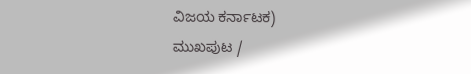ವಿಜಯ ಕರ್ನಾಟಕ)
ಮುಖಪುಟ /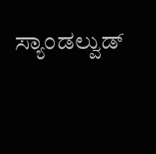ಸ್ಯಾಂಡಲ್ವುಡ್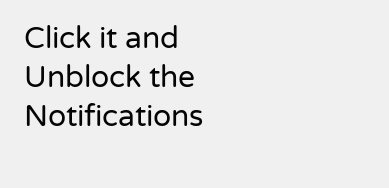Click it and Unblock the Notifications